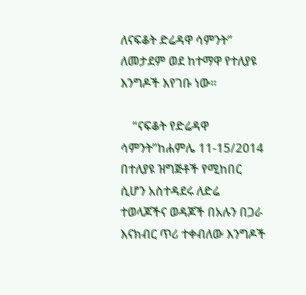ለናፍቆት ድሬዳዋ ሳምንት” ለመታደም ወደ ከተማዋ የተለያዩ እንግዶች እየገቡ ነው።

    “ናፍቆት የድሬዳዋ ሳምንት”ከሐምሌ 11-15/2014 በተለያዩ ዝግጅቶች የሚከበር ሲሆን አስተዳደሩ ለድሬ ተወላጆችና ወዳጆች በአሉን በጋራ እናክብር ጥሪ ተቀብለው እንግዶች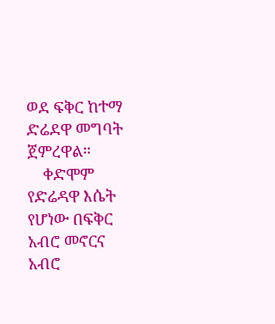ወደ ፍቅር ከተማ ድሬደዋ መግባት ጀምረዋል።
    ቀድሞም የድሬዳዋ እሴት የሆነው በፍቅር አብሮ መኖርና አብሮ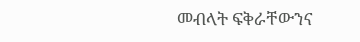መብላት ፍቅራቸውንና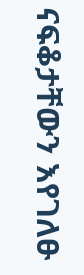ናፍቆታቸውን እየገለፁ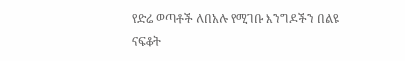የድሬ ወጣቶች ለበአሉ የሚገቡ እንግዶችን በልዩ ናፍቆት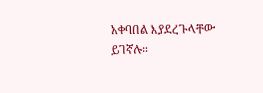አቀባበል እያደረጉላቸው ይገኛሉ።